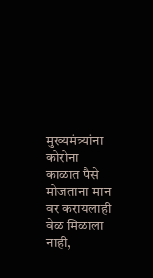मुख्यमंत्र्यांना कोरोना काळात पैसे मोजताना मान वर करायलाही वेळ मिळाला नाही,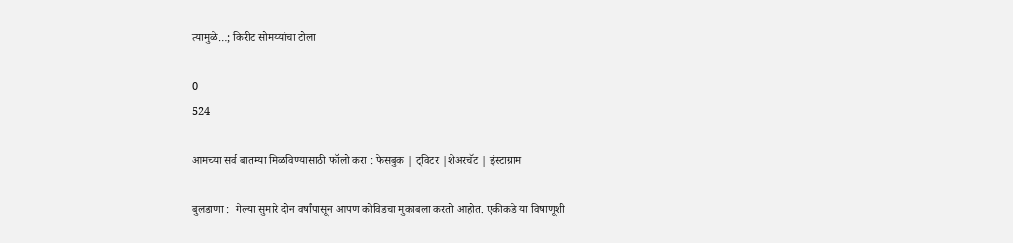त्यामुळे…; किरीट सोमय्यांचा टोला

0
524

आमच्या सर्व बातम्या मिळविण्यासाठी फॉलो करा : फेसबुक | ट्विटर |शेअरचॅट | इंस्टाग्राम

बुलडाणा :  गेल्या सुमारे दोन वर्षांपासून आपण कोविडचा मुकाबला करतो आहोत. एकीकडे या विषाणूशी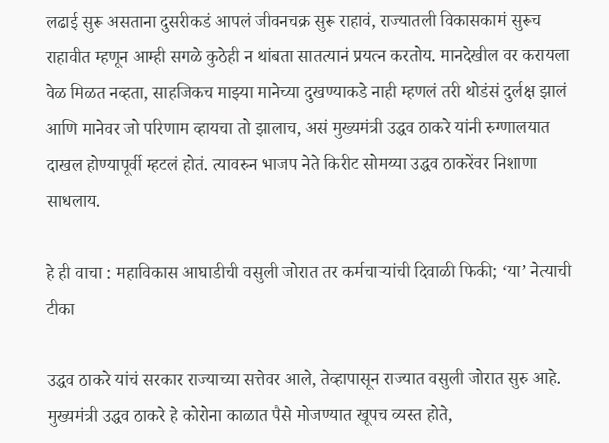लढाई सुरू असताना दुसरीकडं आपलं जीवनचक्र सुरू राहावं, राज्यातली विकासकामं सुरूच राहावीत म्हणून आम्ही सगळे कुठेही न थांबता सातत्यानं प्रयत्न करतोय. मानदेखील वर करायला वेळ मिळत नव्हता, साहजिकच माझ्या मानेच्या दुखण्याकडे नाही म्हणलं तरी थोडंसं दुर्लक्ष झालं आणि मानेवर जो परिणाम व्हायचा तो झालाच, असं मुख्यमंत्री उद्धव ठाकरे यांनी रुग्णालयात दाखल होण्यापूर्वी म्हटलं होतं. त्यावरुन भाजप नेते किरीट सोमय्या उद्धव ठाकरेंवर निशाणा साधलाय.

हे ही वाचा : महाविकास आघाडीची वसुली जोरात तर कर्मचाऱ्यांची दिवाळी फिकी; ‘या’ नेत्याची टीका

उद्धव ठाकरे यांचं सरकार राज्याच्या सत्तेवर आले, तेव्हापासून राज्यात वसुली जोरात सुरु आहे. मुख्यमंत्री उद्धव ठाकरे हे कोरोना काळात पैसे मोजण्यात खूपच व्यस्त होते,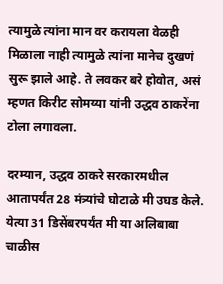त्यामुळे त्यांना मान वर करायला वेळही मिळाला नाही त्यामुळे त्यांना मानेच दुखणं सुरू झाले आहे. ते लवकर बरे होवोत, असं म्हणत किरीट सोमय्या यांनी उद्धव ठाकरेंना टोला लगावला.

दरम्यान, उद्धव ठाकरे सरकारमधील आतापर्यंत 28 मंत्र्यांचे घोटाळे मी उघड केले. येत्या 31 डिसेंबरपर्यंत मी या अलिबाबा चाळीस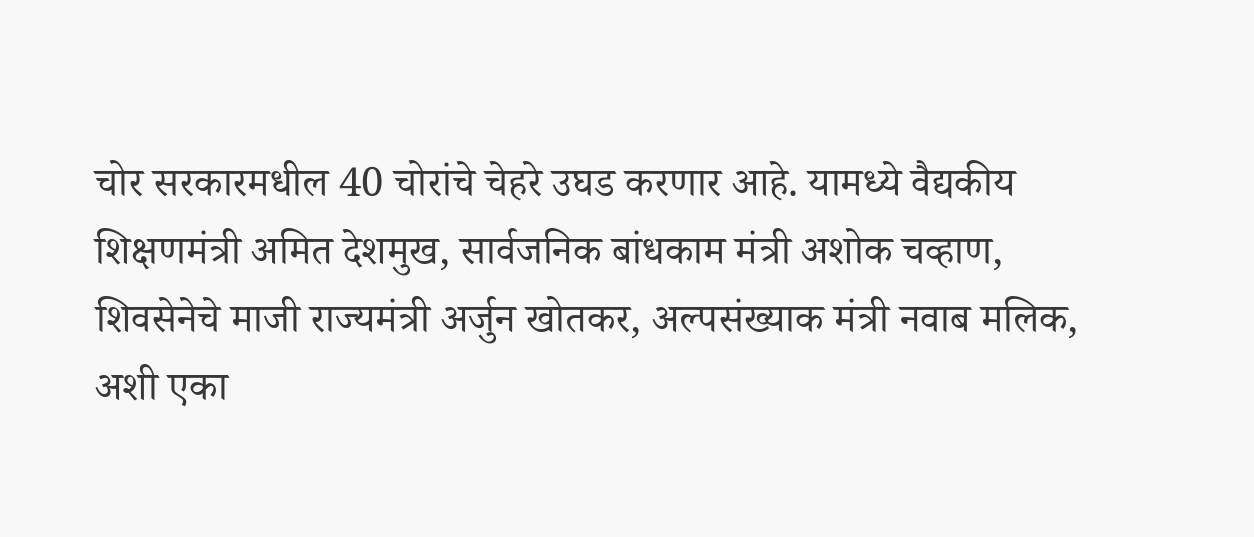चोर सरकारमधील 40 चोरांचे चेहरे उघड करणार आहे. यामध्ये वैद्यकीय शिक्षणमंत्री अमित देशमुख, सार्वजनिक बांधकाम मंत्री अशोक चव्हाण, शिवसेनेचे माजी राज्यमंत्री अर्जुन खोतकर, अल्पसंख्याक मंत्री नवाब मलिक, अशी एका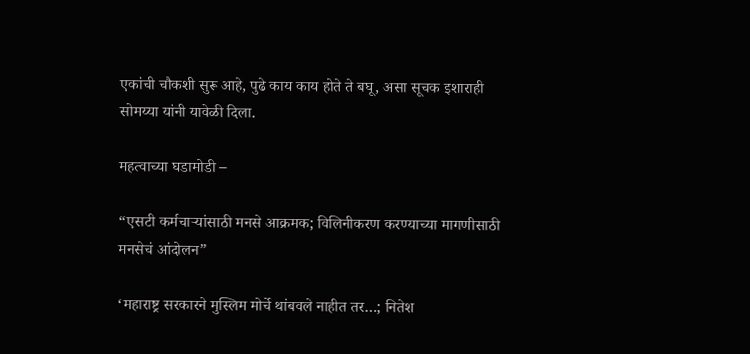एकांची चौकशी सुरू आहे, पुढे काय काय होते ते बघू, असा सूचक इशाराही सोमय्या यांनी यावेळी दिला.

महत्वाच्या घडामोडी –

“एसटी कर्मचाऱ्यांसाठी मनसे आक्रमक; विलिनीकरण करण्याच्या मागणीसाठी मनसेचं आंदोलन”

‘महाराष्ट्र सरकारने मुस्लिम मोर्चे थांबवले नाहीत तर…; नितेश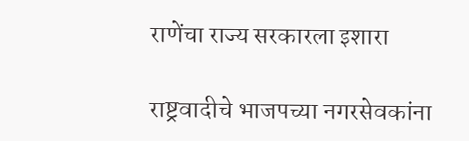राणेंचा राज्य सरकारला इशारा

राष्ट्रवादीचे भाजपच्या नगरसेवकांना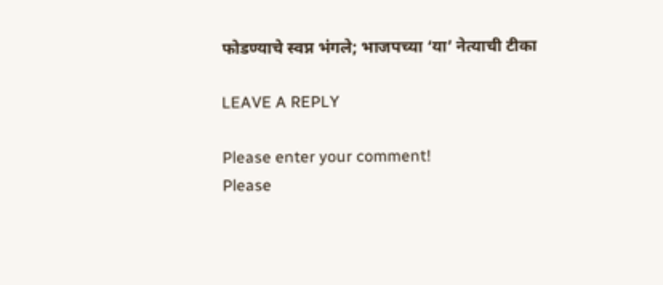फोडण्याचे स्वप्न भंगले; भाजपच्या ‘या’ नेत्याची टीका

LEAVE A REPLY

Please enter your comment!
Please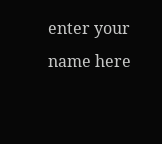enter your name here